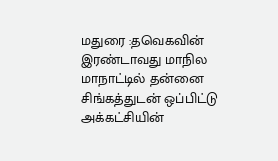மதுரை :தவெகவின் இரண்டாவது மாநில மாநாட்டில் தன்னை சிங்கத்துடன் ஒப்பிட்டு அக்கட்சியின்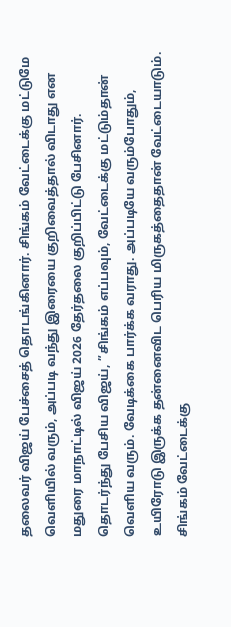தலைவர் விஜய் பேச்சைத் தொடங்கினார். சிங்கம் வேட்டைக்கு மட்டுமே வெளியில் வரும், அப்படி வந்து இரையை குறிவைத்தால் விடாது என மதுரை மாநாட்டில் விஜய் 2026 தேர்தலை குறிப்பிட்டு பேசினார்.
தொடர்ந்து பேசிய விஜய், ”சிங்கம் எப்பவும், வேட்டைக்கு மட்டும்தான் வெளிய வரும். வேடிக்கை பார்க்க வராது. அப்படியே வரும்போதும், உயிரோடு இருக்க தன்னைவிட பெரிய மிருகத்தைதான் வேட்டையாடும்.
சிங்கம் வேட்டைக்கு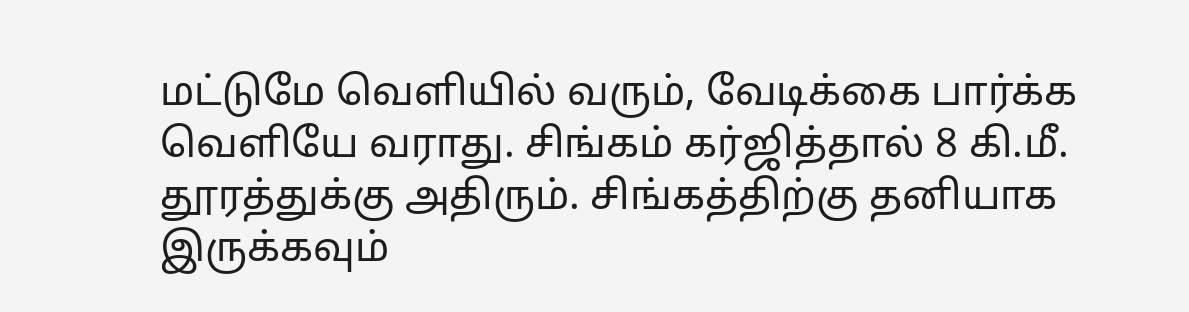மட்டுமே வெளியில் வரும், வேடிக்கை பார்க்க வெளியே வராது. சிங்கம் கர்ஜித்தால் 8 கி.மீ. தூரத்துக்கு அதிரும். சிங்கத்திற்கு தனியாக இருக்கவும்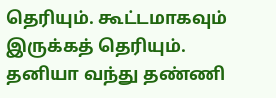தெரியும். கூட்டமாகவும் இருக்கத் தெரியும். தனியா வந்து தண்ணி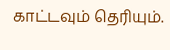காட்டவும் தெரியும்.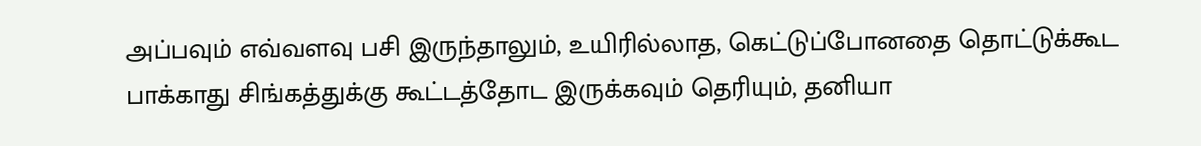அப்பவும் எவ்வளவு பசி இருந்தாலும், உயிரில்லாத, கெட்டுப்போனதை தொட்டுக்கூட பாக்காது சிங்கத்துக்கு கூட்டத்தோட இருக்கவும் தெரியும், தனியா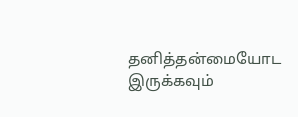தனித்தன்மையோட இருக்கவும்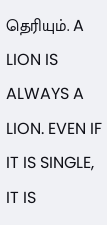தெரியும். A LION IS ALWAYS A LION. EVEN IF IT IS SINGLE, IT IS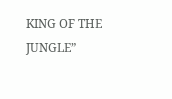KING OF THE JUNGLE”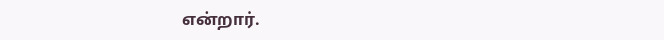என்றார்.